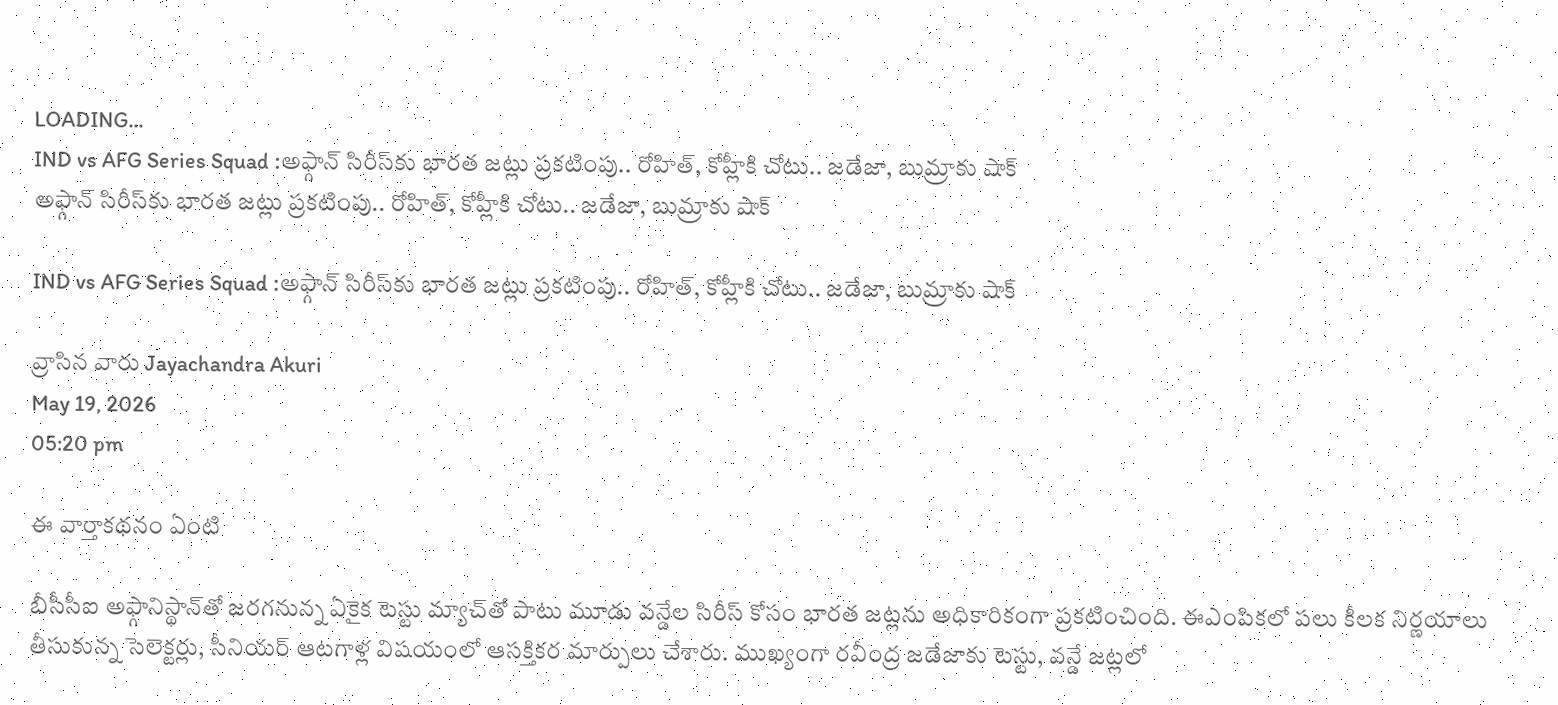LOADING...
IND vs AFG Series Squad :అఫ్గాన్ సిరీస్‌కు భారత జట్లు ప్రకటింపు.. రోహిత్, కోహ్లీకి చోటు.. జడేజా, బుమ్రాకు షాక్
అఫ్గాన్ సిరీస్‌కు భారత జట్లు ప్రకటింపు.. రోహిత్, కోహ్లీకి చోటు.. జడేజా, బుమ్రాకు షాక్

IND vs AFG Series Squad :అఫ్గాన్ సిరీస్‌కు భారత జట్లు ప్రకటింపు.. రోహిత్, కోహ్లీకి చోటు.. జడేజా, బుమ్రాకు షాక్

వ్రాసిన వారు Jayachandra Akuri
May 19, 2026
05:20 pm

ఈ వార్తాకథనం ఏంటి

బీసీసీఐ అఫ్గానిస్థాన్‌తో జరగనున్న ఏకైక టెస్టు మ్యాచ్‌తో పాటు మూడు వన్డేల సిరీస్ కోసం భారత జట్లను అధికారికంగా ప్రకటించింది. ఈఎంపికలో పలు కీలక నిర్ణయాలు తీసుకున్న సెలెక్టర్లు, సీనియర్ ఆటగాళ్ల విషయంలో ఆసక్తికర మార్పులు చేశారు. ముఖ్యంగా రవీంద్ర జడేజాకు టెస్టు, వన్డే జట్లలో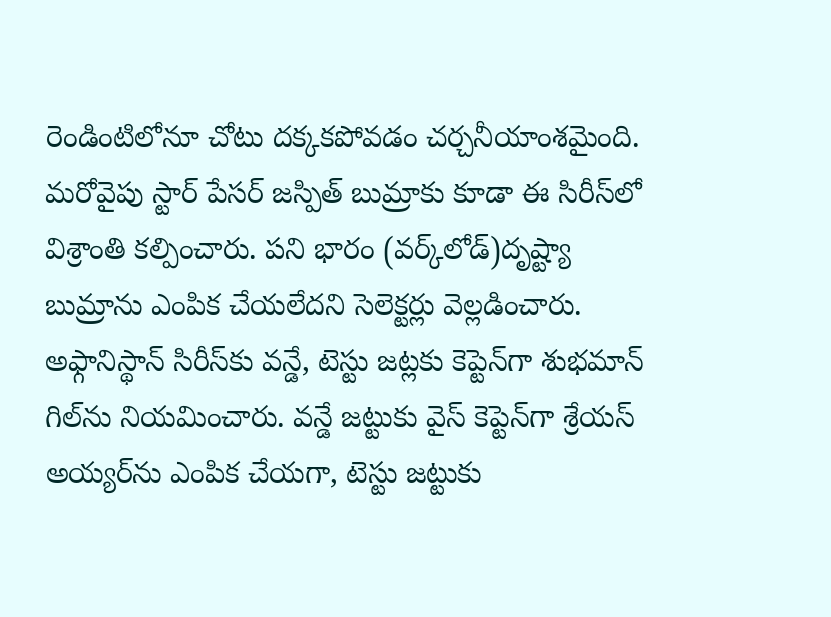రెండింటిలోనూ చోటు దక్కకపోవడం చర్చనీయాంశమైంది. మరోవైపు స్టార్ పేసర్ జస్పిత్ బుమ్రాకు కూడా ఈ సిరీస్‌లో విశ్రాంతి కల్పించారు. పని భారం (వర్క్‌లోడ్)దృష్ట్యా బుమ్రాను ఎంపిక చేయలేదని సెలెక్టర్లు వెల్లడించారు. అఫ్గానిస్థాన్ సిరీస్‌కు వన్డే, టెస్టు జట్లకు కెప్టెన్‌గా శుభమాన్ గిల్‌ను నియమించారు. వన్డే జట్టుకు వైస్ కెప్టెన్‌గా శ్రేయస్ అయ్యర్‌ను ఎంపిక చేయగా, టెస్టు జట్టుకు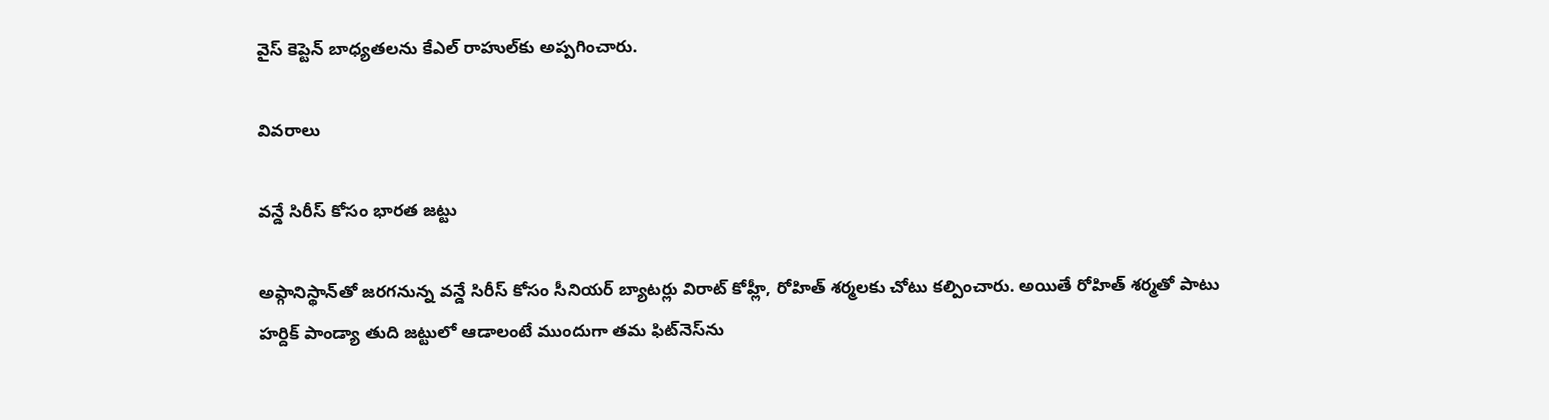వైస్ కెప్టెన్ బాధ్యతలను కేఎల్ రాహుల్‌కు అప్పగించారు.

వివరాలు

వన్డే సిరీస్ కోసం భారత జట్టు

అఫ్గానిస్థాన్‌తో జరగనున్న వన్డే సిరీస్ కోసం సీనియర్ బ్యాటర్లు విరాట్ కోహ్లీ, రోహిత్ శర్మలకు చోటు కల్పించారు. అయితే రోహిత్ శర్మతో పాటు హర్దిక్ పాండ్యా తుది జట్టులో ఆడాలంటే ముందుగా తమ ఫిట్‌నెస్‌ను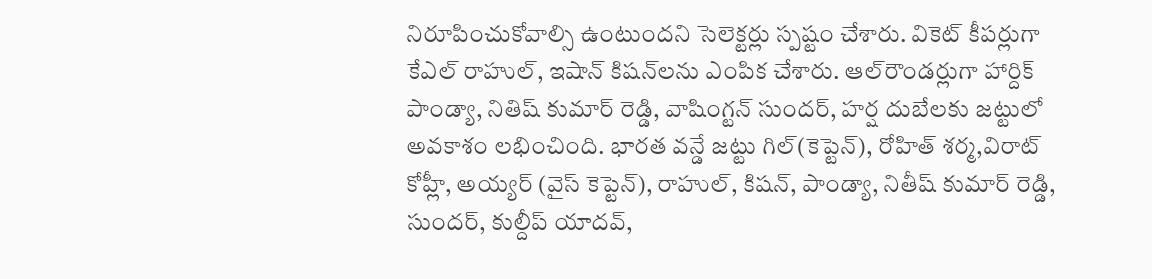నిరూపించుకోవాల్సి ఉంటుందని సెలెక్టర్లు స్పష్టం చేశారు. వికెట్ కీపర్లుగా కేఎల్ రాహుల్, ఇషాన్ కిషన్‌లను ఎంపిక చేశారు. ఆల్‌రౌండర్లుగా హార్దిక్ పాండ్యా, నితిష్ కుమార్ రెడ్డి, వాషింగ్టన్ సుందర్, హర్ష దుబేలకు జట్టులో అవకాశం లభించింది. భారత వన్డే జట్టు గిల్(కెప్టెన్), రోహిత్ శర్మ,విరాట్ కోహ్లీ, అయ్యర్ (వైస్ కెప్టెన్), రాహుల్, కిషన్, పాండ్యా, నితీష్ కుమార్ రెడ్డి, సుందర్, కుల్దీప్ యాదవ్,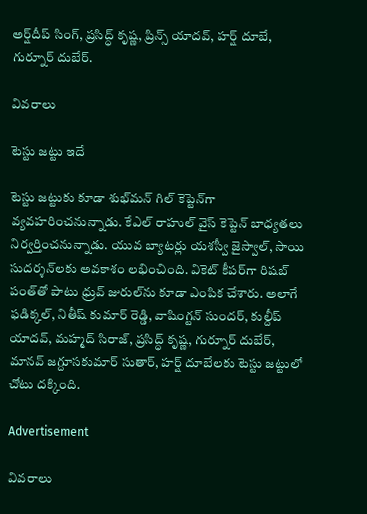అర్ష్‌దీప్ సింగ్, ప్రసిద్ధ్ కృష్ణ, ప్రిన్స్ యాదవ్, హర్ష్ దూబే, గుర్నూర్ దుబేర్.

వివరాలు

టెస్టు జట్టు ఇదే

టెస్టు జట్టుకు కూడా శుభ్‌మన్ గిల్ కెప్టెన్‌గా వ్యవహరించనున్నాడు. కేఎల్ రాహుల్ వైస్ కెప్టెన్ బాధ్యతలు నిర్వర్తించనున్నాడు. యువ బ్యాటర్లు యశస్వీ జైస్వాల్, సాయి సుదర్శన్‌లకు అవకాశం లభించింది. వికెట్ కీపర్‌గా రిషబ్ పంత్‌తో పాటు ధ్రువ్ జురుల్‌ను కూడా ఎంపిక చేశారు. అలాగే ఫడిక్కల్, నితీష్ కుమార్ రెడ్డి, వాషింగ్టన్ సుందర్, కుల్దీప్ యాదవ్, మహ్మద్ సిరాజ్, ప్రసిద్ధ్ కృష్ణ, గుర్నూర్ దుబేర్, మానవ్ జగ్దూసకుమార్ సుతార్, హర్ష్ దూబేలకు టెస్టు జట్టులో చోటు దక్కింది.

Advertisement

వివరాలు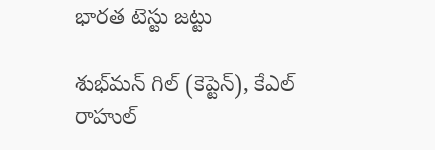భారత టెస్టు జట్టు

శుభ్‌మన్ గిల్ (కెప్టెన్), కేఎల్ రాహుల్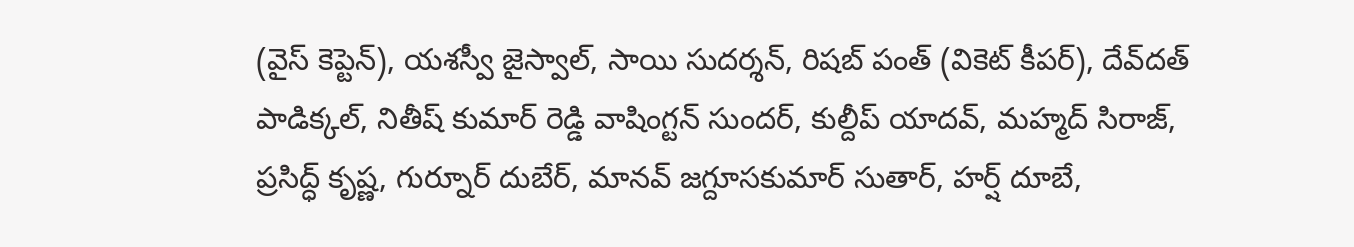(వైస్ కెప్టెన్), యశస్వీ జైస్వాల్, సాయి సుదర్శన్, రిషబ్ పంత్ (వికెట్ కీపర్), దేవ్‌దత్ పాడిక్కల్, నితీష్ కుమార్ రెడ్డి వాషింగ్టన్ సుందర్, కుల్దీప్ యాదవ్, మహ్మద్ సిరాజ్, ప్రసిద్ధ్ కృష్ణ, గుర్నూర్ దుబేర్, మానవ్ జగ్దూసకుమార్ సుతార్, హర్ష్ దూబే,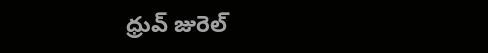ధ్రువ్ జురెల్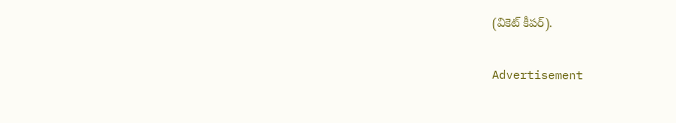(వికెట్ కీపర్).

Advertisement